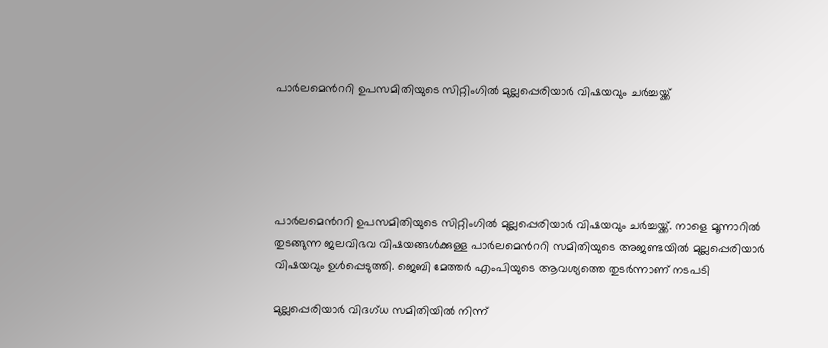പാർലമെന്‍ററി ഉപസമിതിയുടെ സിറ്റിംഗിൽ മുല്ലപ്പെരിയാർ വിഷയവും ചർച്ചയ്ക്ക്





പാർലമെന്‍ററി ഉപസമിതിയുടെ സിറ്റിംഗിൽ മുല്ലപ്പെരിയാർ വിഷയവും ചർച്ചയ്ക്ക്. നാളെ മൂന്നാറിൽ തുടങ്ങുന്ന ജലവിഭവ വിഷയങ്ങൾക്കുള്ള പാർലമെന്‍ററി സമിതിയുടെ അജണ്ടയിൽ മുല്ലപ്പെരിയാർ വിഷയവും ഉൾപ്പെടുത്തി. ജെബി മേത്തർ എംപിയുടെ ആവശ്യത്തെ തുടർന്നാണ് നടപടി

മുല്ലപ്പെരിയാർ വിദഗ്ധ സമിതിയിൽ നിന്ന്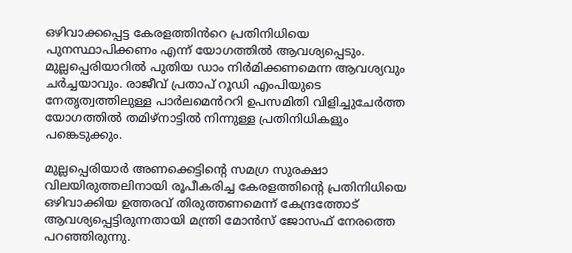ഒഴിവാക്കപ്പെട്ട കേരളത്തിൻറെ പ്രതിനിധിയെ പുനസ്ഥാപിക്കണം എന്ന് യോഗത്തിൽ ആവശ്യപ്പെടും. മുല്ലപ്പെരിയാറിൽ പുതിയ ഡാം നിർമിക്കണമെന്ന ആവശ്യവും ചർച്ചയാവും. രാജീവ് പ്രതാപ് റൂഡി എംപിയുടെ നേതൃത്വത്തിലുള്ള പാർലമെൻററി ഉപസമിതി വിളിച്ചുചേർത്ത യോഗത്തിൽ തമിഴ്നാട്ടിൽ നിന്നുള്ള പ്രതിനിധികളും പങ്കെടുക്കും.

മുല്ലപ്പെരിയാർ അണക്കെട്ടിന്‍റെ സമഗ്ര സുരക്ഷാ വിലയിരുത്തലിനായി രൂപീകരിച്ച കേരളത്തിന്‍റെ പ്രതിനിധിയെ ഒഴിവാക്കിയ ഉത്തരവ് തിരുത്തണമെന്ന് കേന്ദ്രത്തോട് ആവശ്യപ്പെട്ടിരുന്നതായി മന്ത്രി മോൻസ് ജോസഫ് നേരത്തെ പറഞ്ഞിരുന്നു.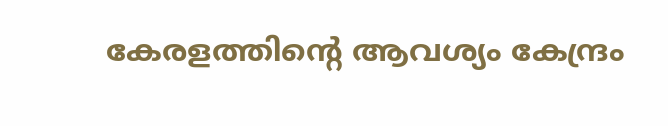കേരളത്തിന്റെ ആവശ്യം കേന്ദ്രം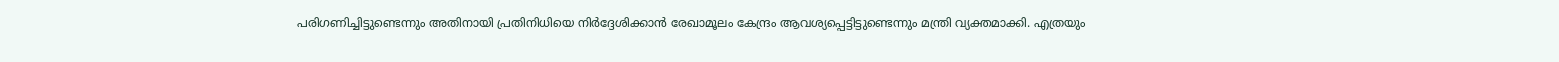പരിഗണിച്ചിട്ടുണ്ടെന്നും അതിനായി പ്രതിനിധിയെ നിർദ്ദേശിക്കാൻ രേഖാമൂലം കേന്ദ്രം ആവശ്യപ്പെട്ടിട്ടുണ്ടെന്നും മന്ത്രി വ്യക്തമാക്കി. എത്രയും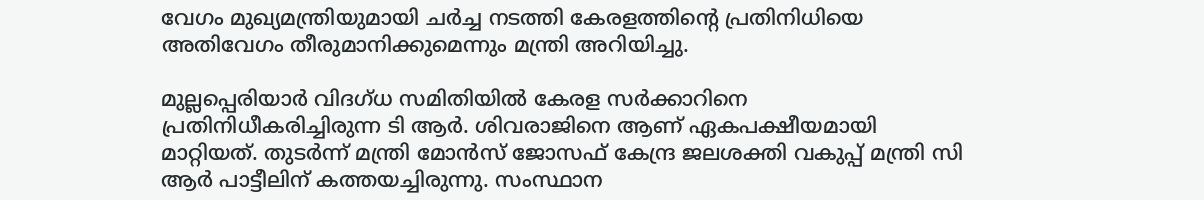വേഗം മുഖ്യമന്ത്രിയുമായി ചർച്ച നടത്തി കേരളത്തിന്‍റെ പ്രതിനിധിയെ അതിവേഗം തീരുമാനിക്കുമെന്നും മന്ത്രി അറിയിച്ചു.

മുല്ലപ്പെരിയാർ വിദഗ്ധ സമിതിയിൽ കേരള സർക്കാറിനെ പ്രതിനിധീകരിച്ചിരുന്ന ടി ആർ. ശിവരാജിനെ ആണ് ഏകപക്ഷീയമായി മാറ്റിയത്. തുടർന്ന് മന്ത്രി മോൻസ് ജോസഫ് കേന്ദ്ര ജലശക്തി വകുപ്പ് മന്ത്രി സി ആർ പാട്ടീലിന് കത്തയച്ചിരുന്നു. സംസ്ഥാന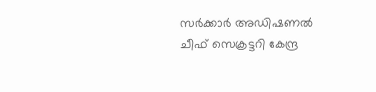സർക്കാർ അഡിഷണൽ ചീഫ് സെക്രട്ടറി കേന്ദ്ര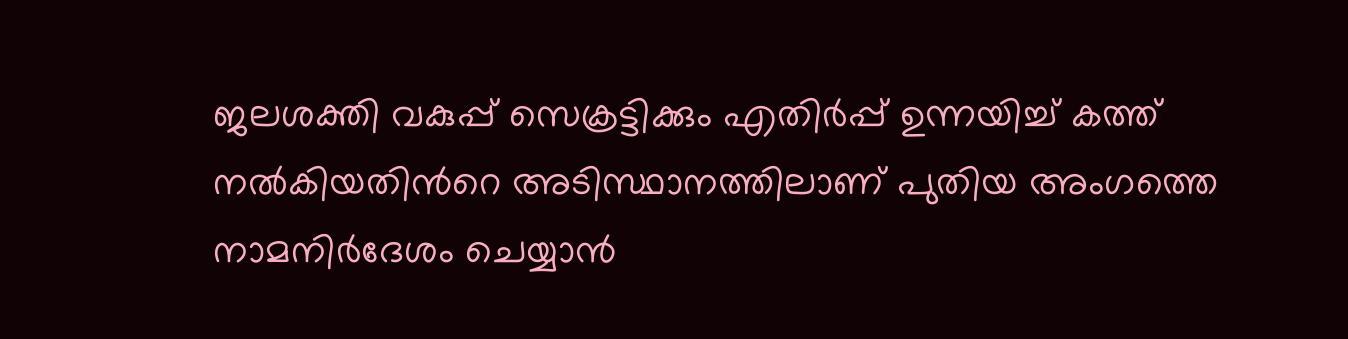ജലശക്തി വകുപ്പ് സെക്രട്ടിക്കും എതിർപ്പ് ഉന്നയിച്ച് കത്ത് നൽകിയതിന്‍റെ അടിസ്ഥാനത്തിലാണ് പുതിയ അംഗത്തെ നാമനിർദേശം ചെയ്യാൻ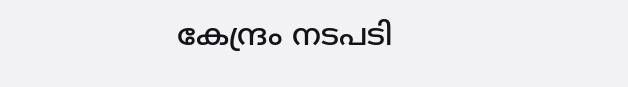കേന്ദ്രം നടപടി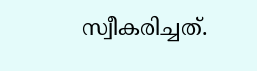സ്വീകരിച്ചത്.